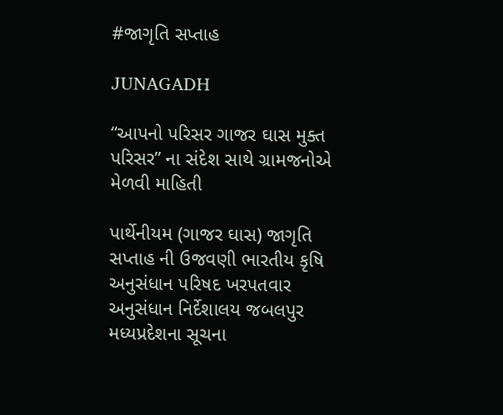#જાગૃતિ સપ્તાહ

JUNAGADH

“આપનો પરિસર ગાજર ઘાસ મુક્ત પરિસર” ના સંદેશ સાથે ગ્રામજનોએ મેળવી માહિતી

પાર્થેનીયમ (ગાજર ઘાસ) જાગૃતિ સપ્તાહ ની ઉજવણી ભારતીય કૃષિ અનુસંધાન પરિષદ ખરપતવાર અનુસંધાન નિર્દેશાલય જબલપુર મધ્યપ્રદેશના સૂચના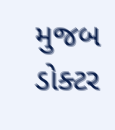મુજબ ડોક્ટર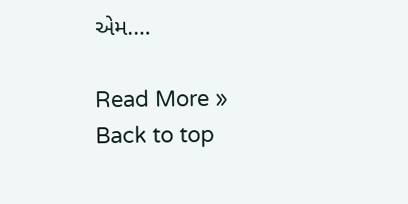એમ.…

Read More »
Back to top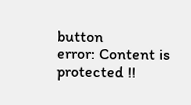button
error: Content is protected !!